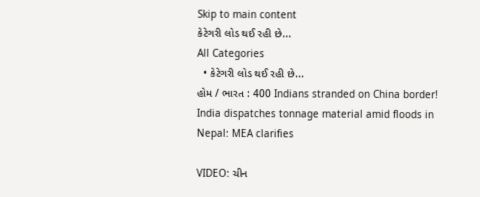Skip to main content
કેટેગરી લોડ થઈ રહી છે...
All Categories
  • કેટેગરી લોડ થઈ રહી છે...
હોમ / ભારત : 400 Indians stranded on China border! India dispatches tonnage material amid floods in Nepal: MEA clarifies

VIDEO: ચીન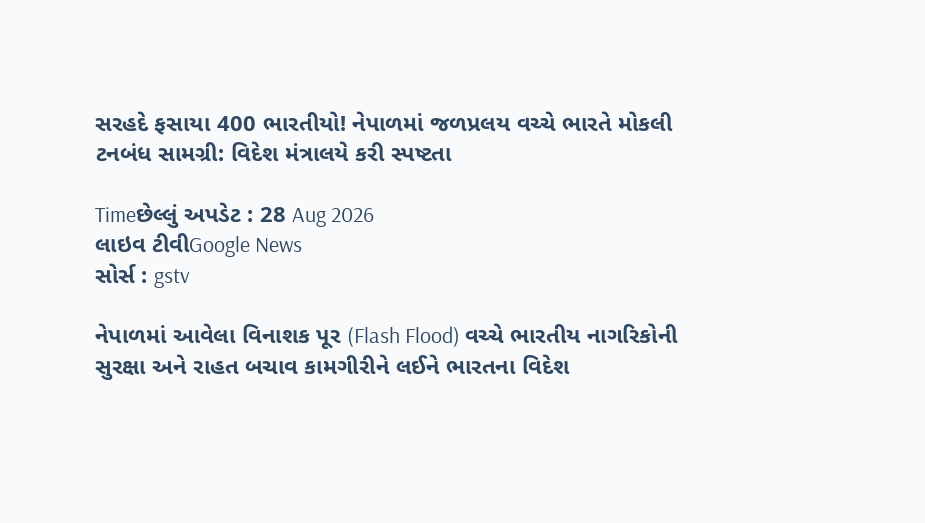સરહદે ફસાયા 400 ભારતીયો! નેપાળમાં જળપ્રલય વચ્ચે ભારતે મોકલી ટનબંધ સામગ્રી: વિદેશ મંત્રાલયે કરી સ્પષ્ટતા

Timeછેલ્લું અપડેટ : 28 Aug 2026
લાઇવ ટીવીGoogle News
સોર્સ : gstv

નેપાળમાં આવેલા વિનાશક પૂર (Flash Flood) વચ્ચે ભારતીય નાગરિકોની સુરક્ષા અને રાહત બચાવ કામગીરીને લઈને ભારતના વિદેશ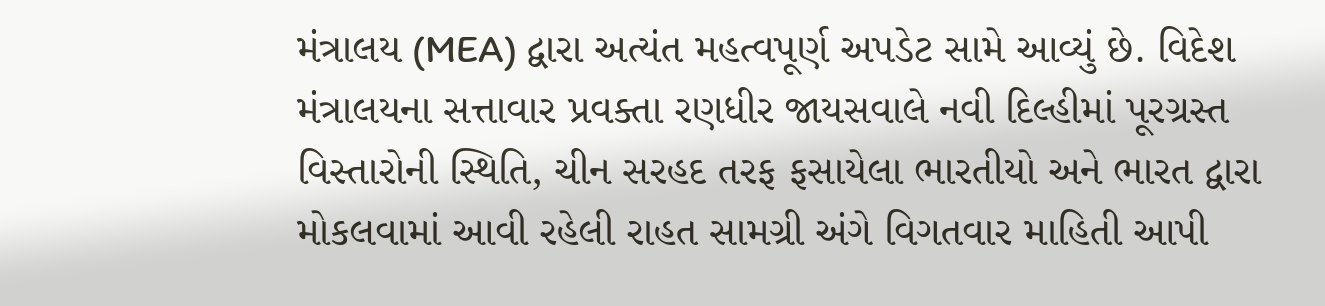મંત્રાલય (MEA) દ્વારા અત્યંત મહત્વપૂર્ણ અપડેટ સામે આવ્યું છે. વિદેશ મંત્રાલયના સત્તાવાર પ્રવક્તા રણધીર જાયસવાલે નવી દિલ્હીમાં પૂરગ્રસ્ત વિસ્તારોની સ્થિતિ, ચીન સરહદ તરફ ફસાયેલા ભારતીયો અને ભારત દ્વારા મોકલવામાં આવી રહેલી રાહત સામગ્રી અંગે વિગતવાર માહિતી આપી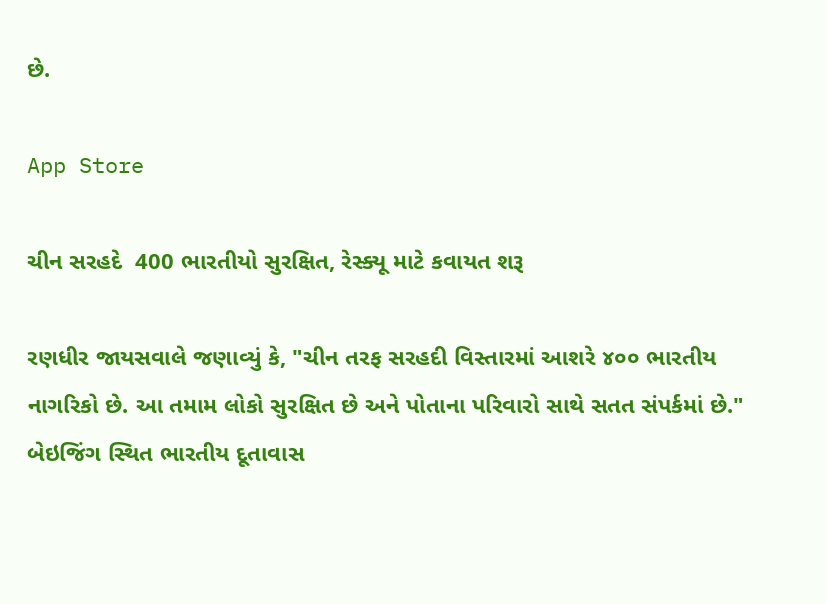છે.

App Store

ચીન સરહદે  400 ભારતીયો સુરક્ષિત, રેસ્ક્યૂ માટે કવાયત શરૂ

રણધીર જાયસવાલે જણાવ્યું કે, "ચીન તરફ સરહદી વિસ્તારમાં આશરે ૪૦૦ ભારતીય નાગરિકો છે. આ તમામ લોકો સુરક્ષિત છે અને પોતાના પરિવારો સાથે સતત સંપર્કમાં છે." બેઇજિંગ સ્થિત ભારતીય દૂતાવાસ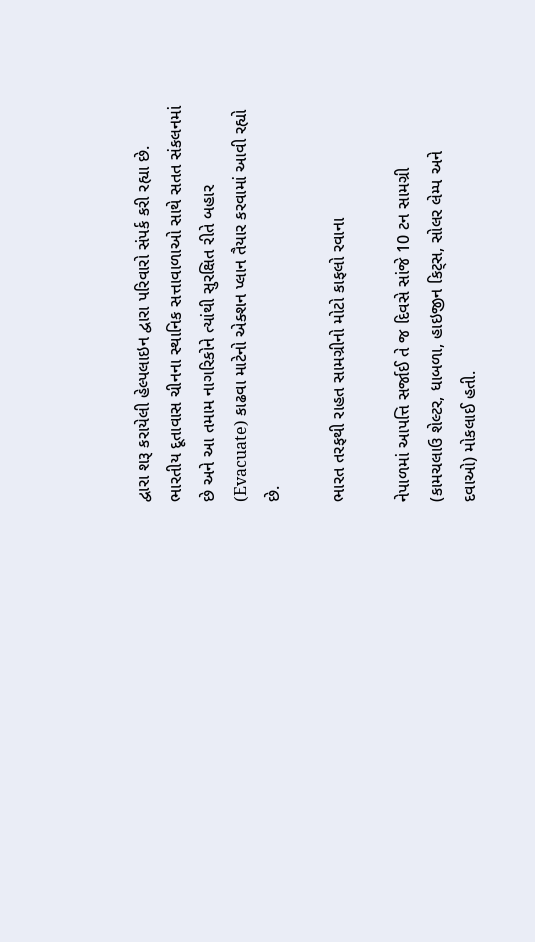દ્વારા શરૂ કરાયેલી હેલ્પલાઇન દ્વારા પરિવારો સંપર્ક કરી રહ્યા છે. ભારતીય દૂતાવાસ ચીનના સ્થાનિક સત્તાવાળાઓ સાથે સતત સંકલનમાં છે અને આ તમામ નાગરિકોને ત્યાંથી સુરક્ષિત રીતે બહાર (Evacuate) કાઢવા માટેનો એક્શન પ્લાન તૈયાર કરવામાં આવી રહ્યો છે.

ભારત તરફથી રાહત સામગ્રીનો મોટો કાફલો રવાના

નેપાળમાં આપત્તિ સર્જાઈ તે જ દિવસે સાંજે 10 ટન સામગ્રી (કામચલાઉ શેલ્ટર, ધાબળા, હાઇજીન કિટ્સ, સોલર લેમ્પ અને દવાઓ) મોકલાઈ હતી.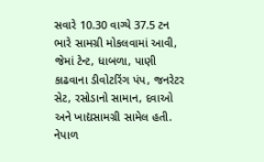સવારે 10.30 વાગ્યે 37.5 ટન ભારે સામગ્રી મોકલવામાં આવી, જેમાં ટેન્ટ, ધાબળા, પાણી કાઢવાના ડીવોટરિંગ પંપ, જનરેટર સેટ, રસોડાનો સામાન, દવાઓ અને ખાદ્યસામગ્રી સામેલ હતી. નેપાળ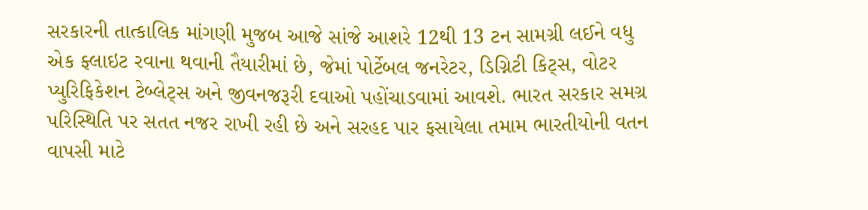સરકારની તાત્કાલિક માંગણી મુજબ આજે સાંજે આશરે 12થી 13 ટન સામગ્રી લઈને વધુ એક ફ્લાઇટ રવાના થવાની તૈયારીમાં છે, જેમાં પોર્ટેબલ જનરેટર, ડિગ્નિટી કિટ્સ, વોટર પ્યુરિફિકેશન ટેબ્લેટ્સ અને જીવનજરૂરી દવાઓ પહોંચાડવામાં આવશે. ભારત સરકાર સમગ્ર પરિસ્થિતિ પર સતત નજર રાખી રહી છે અને સરહદ પાર ફસાયેલા તમામ ભારતીયોની વતન વાપસી માટે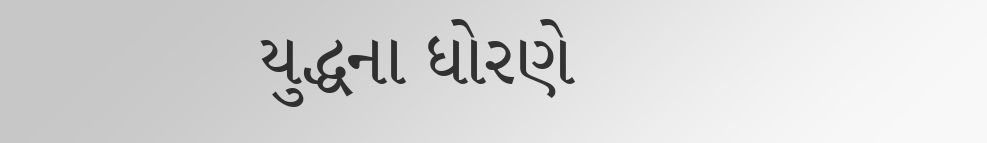યુદ્ધના ધોરણે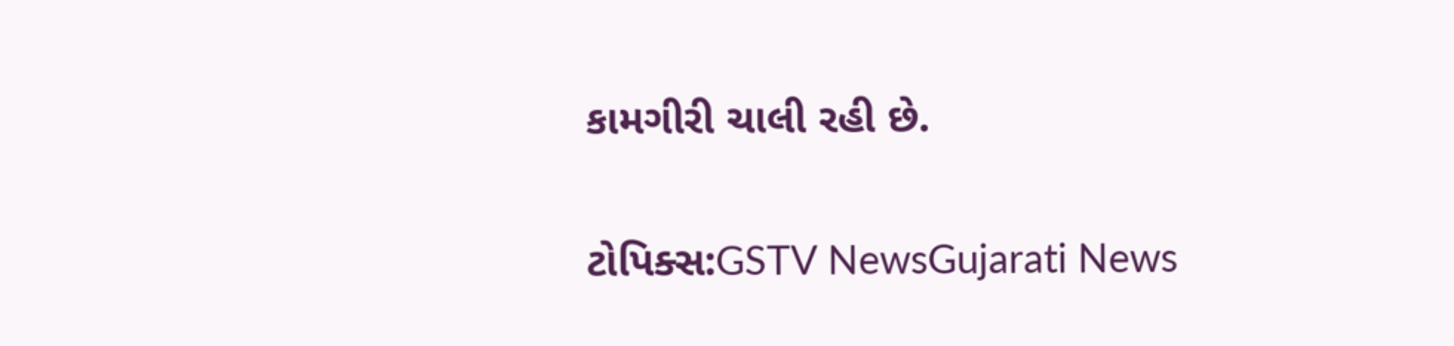કામગીરી ચાલી રહી છે.

ટોપિક્સ:GSTV NewsGujarati News